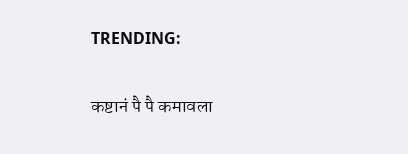TRENDING:

कष्टानं पै पै कमावला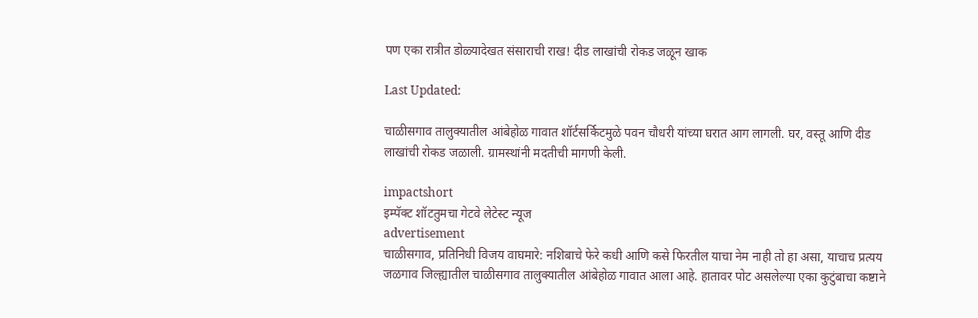पण एका रात्रीत डोळ्यादेखत संसाराची राख! दीड लाखांची रोकड जळून खाक

Last Updated:

चाळीसगाव तालुक्यातील आंबेहोळ गावात शॉर्टसर्किटमुळे पवन चौधरी यांच्या घरात आग लागली. घर, वस्तू आणि दीड लाखांची रोकड जळाली. ग्रामस्थांनी मदतीची मागणी केली.

impactshort
इम्पॅक्ट शॉटतुमचा गेटवे लेटेस्ट न्यूज
advertisement
चाळीसगाव, प्रतिनिधी विजय वाघमारे: नशिबाचे फेरे कधी आणि कसे फिरतील याचा नेम नाही तो हा असा, याचाच प्रत्यय जळगाव जिल्ह्यातील चाळीसगाव तालुक्यातील आंबेहोळ गावात आला आहे. हातावर पोट असलेल्या एका कुटुंबाचा कष्टाने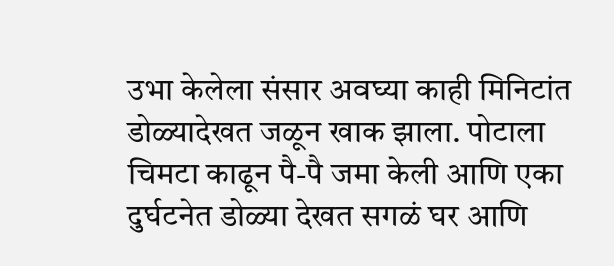उभा केलेला संसार अवघ्या काही मिनिटांत डोळ्यादेखत जळून खाक झाला. पोटाला चिमटा काढून पै-पै जमा केली आणि एका दुर्घटनेत डोळ्या देखत सगळं घर आणि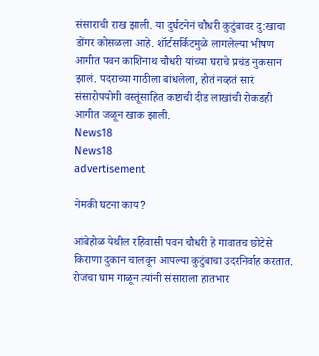संसाराची राख झाली. या दुर्घटनेनं चौधरी कुटुंबावर दु:खाचा डोंगर कोसळला आहे. शॉर्टसर्किटमुळे लागलेल्या भीषण आगीत पवन काशिनाथ चौधरी यांच्या घराचे प्रचंड नुकसान झालं. पदराच्या गाठीला बांधलेला, होतं नव्हतं सारं संसारोपयोगी वस्तूंसाहित कष्टाची दीड लाखांची रोकडही आगीत जळून खाक झाली.
News18
News18
advertisement

नेमकी घटना काय?

आंबेहोळ येथील रहिवासी पवन चौधरी हे गावातच छोटेसे किराणा दुकान चालवून आपल्या कुटुंबाचा उदरनिर्वाह करतात. रोजचा घाम गाळून त्यांनी संसाराला हातभार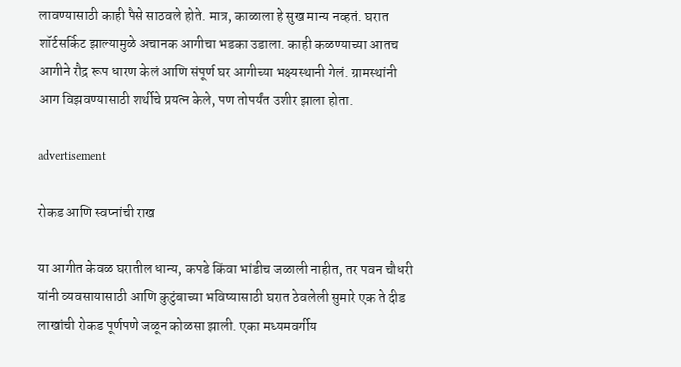लावण्यासाठी काही पैसे साठवले होते. मात्र, काळाला हे सुख मान्य नव्हतं. घरात शॉर्टसर्किट झाल्यामुळे अचानक आगीचा भडका उडाला. काही कळण्याच्या आतच आगीने रौद्र रूप धारण केलं आणि संपूर्ण घर आगीच्या भक्ष्यस्थानी गेलं. ग्रामस्थांनी आग विझवण्यासाठी शर्थीचे प्रयत्न केले, पण तोपर्यंत उशीर झाला होता.

advertisement

रोकड आणि स्वप्नांची राख

या आगीत केवळ घरातील धान्य, कपडे किंवा भांडीच जळाली नाहीत, तर पवन चौधरी यांनी व्यवसायासाठी आणि कुटुंबाच्या भविष्यासाठी घरात ठेवलेली सुमारे एक ते दीड लाखांची रोकड पूर्णपणे जळून कोळसा झाली. एका मध्यमवर्गीय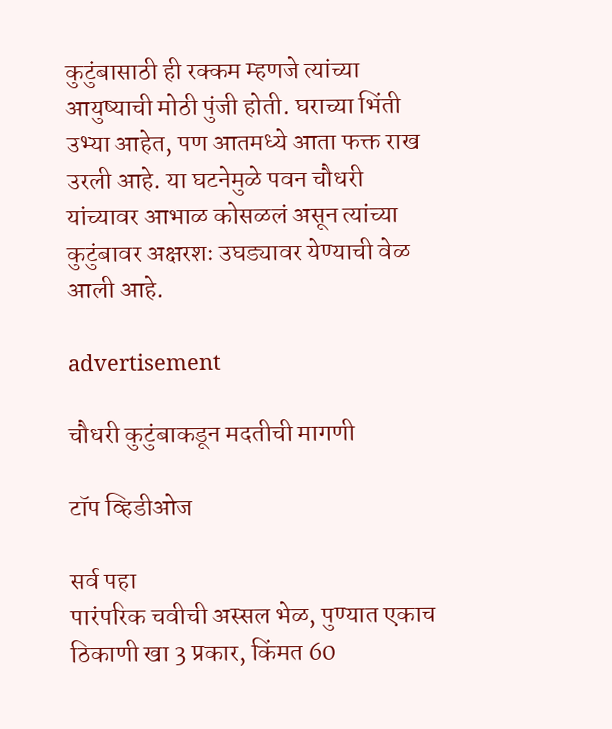कुटुंबासाठी ही रक्कम म्हणजे त्यांच्या आयुष्याची मोठी पुंजी होती. घराच्या भिंती उभ्या आहेत, पण आतमध्ये आता फक्त राख उरली आहे. या घटनेमुळे पवन चौधरी यांच्यावर आभाळ कोसळलं असून त्यांच्या कुटुंबावर अक्षरशः उघड्यावर येण्याची वेळ आली आहे.

advertisement

चौधरी कुटुंबाकडून मदतीची मागणी

टॉप व्हिडीओज

सर्व पहा
पारंपरिक चवीची अस्सल भेळ, पुण्यात एकाच ठिकाणी खा 3 प्रकार, किंमत 60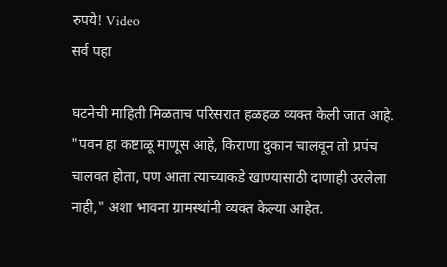रुपये! Video
सर्व पहा

घटनेची माहिती मिळताच परिसरात हळहळ व्यक्त केली जात आहे. "पवन हा कष्टाळू माणूस आहे, किराणा दुकान चालवून तो प्रपंच चालवत होता, पण आता त्याच्याकडे खाण्यासाठी दाणाही उरलेला नाही," अशा भावना ग्रामस्थांनी व्यक्त केल्या आहेत.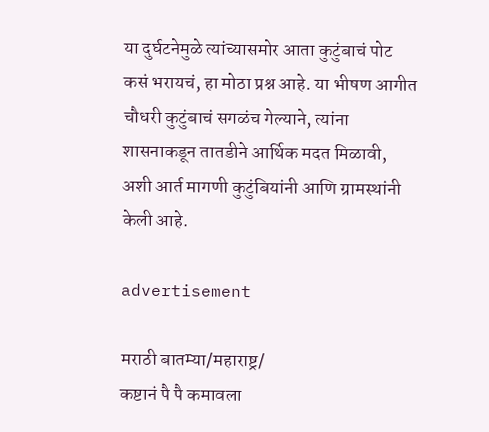या दुर्घटनेमुळे त्यांच्यासमोर आता कुटुंबाचं पोट कसं भरायचं, हा मोठा प्रश्न आहे. या भीषण आगीत चौधरी कुटुंबाचं सगळंच गेल्याने, त्यांना शासनाकडून तातडीने आर्थिक मदत मिळावी, अशी आर्त मागणी कुटुंबियांनी आणि ग्रामस्थांनी केली आहे.

advertisement

मराठी बातम्या/महाराष्ट्र/
कष्टानं पै पै कमावला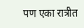पण एका रात्रीत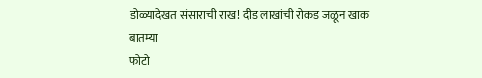डोळ्यादेखत संसाराची राख! दीड लाखांची रोकड जळून खाक
बातम्या
फोटो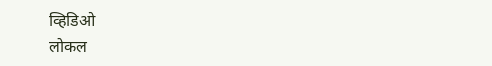व्हिडिओ
लोकल